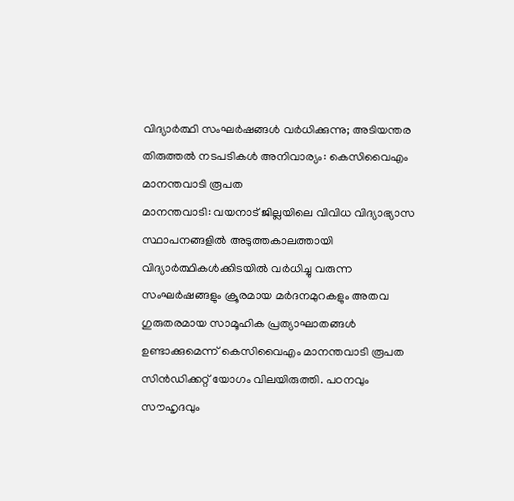വിദ്യാർത്ഥി സംഘർഷങ്ങൾ വർധിക്കുന്നു; അടിയന്തര തിരുത്തൽ നടപടികൾ അനിവാര്യം: കെസിവൈഎം മാനന്തവാടി രൂപത
മാനന്തവാടി: വയനാട് ജില്ലയിലെ വിവിധ വിദ്യാഭ്യാസ സ്ഥാപനങ്ങളിൽ അടുത്തകാലത്തായി വിദ്യാർത്ഥികൾക്കിടയിൽ വർധിച്ചു വരുന്ന സംഘർഷങ്ങളും ക്രൂരമായ മർദനമുറകളും അതവ ഗുരുതരമായ സാമൂഹിക പ്രത്യാഘാതങ്ങൾ ഉണ്ടാക്കുമെന്ന് കെസിവൈഎം മാനന്തവാടി രൂപത സിൻഡിക്കറ്റ് യോഗം വിലയിരുത്തി. പഠനവും സൗഹൃദവും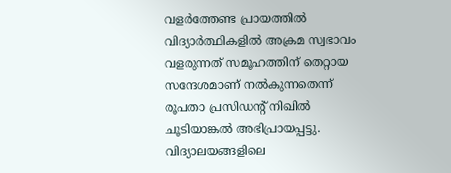വളർത്തേണ്ട പ്രായത്തിൽ വിദ്യാർത്ഥികളിൽ അക്രമ സ്വഭാവം വളരുന്നത് സമൂഹത്തിന് തെറ്റായ സന്ദേശമാണ് നൽകുന്നതെന്ന് രൂപതാ പ്രസിഡന്റ് നിഖിൽ ചൂടിയാങ്കൽ അഭിപ്രായപ്പട്ടു.
വിദ്യാലയങ്ങളിലെ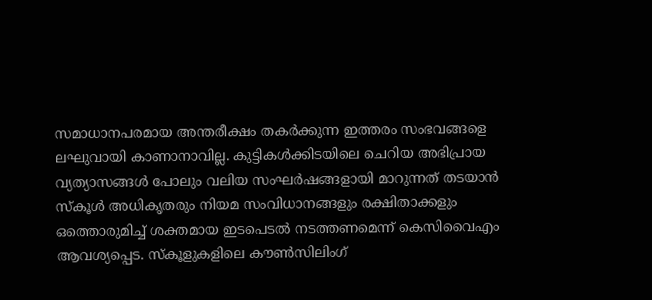സമാധാനപരമായ അന്തരീക്ഷം തകർക്കുന്ന ഇത്തരം സംഭവങ്ങളെ ലഘുവായി കാണാനാവില്ല. കുട്ടികൾക്കിടയിലെ ചെറിയ അഭിപ്രായ വ്യത്യാസങ്ങൾ പോലും വലിയ സംഘർഷങ്ങളായി മാറുന്നത് തടയാൻ സ്കൂൾ അധികൃതരും നിയമ സംവിധാനങ്ങളും രക്ഷിതാക്കളും ഒത്തൊരുമിച്ച് ശക്തമായ ഇടപെടൽ നടത്തണമെന്ന് കെസിവൈഎം ആവശ്യപ്പെട. സ്കൂളുകളിലെ കൗൺസിലിംഗ്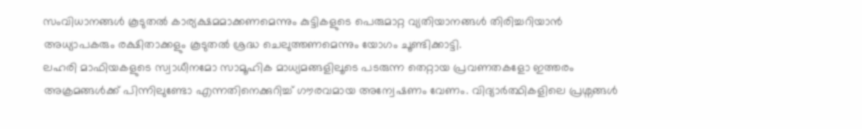സംവിധാനങ്ങൾ കൂടുതൽ കാര്യക്ഷമമാക്കണമെന്നും കുട്ടികളുടെ പെരുമാറ്റ വ്യതിയാനങ്ങൾ തിരിച്ചറിയാൻ അധ്യാപകരും രക്ഷിതാക്കളും കൂടുതൽ ശ്രദ്ധ ചെലുത്തണമെന്നും യോഗം ചൂണ്ടിക്കാട്ടി.
ലഹരി മാഫിയകളുടെ സ്വാധീനമോ സാമൂഹിക മാധ്യമങ്ങളിലൂടെ പടരുന്ന തെറ്റായ പ്രവണതകളോ ഇത്തരം അക്രമങ്ങൾക്ക് പിന്നിലുണ്ടോ എന്നതിനെക്കുറിച്ച് ഗൗരവമായ അന്വേഷണം വേണം. വിദ്യാർത്ഥികളിലെ പ്രശ്നങ്ങൾ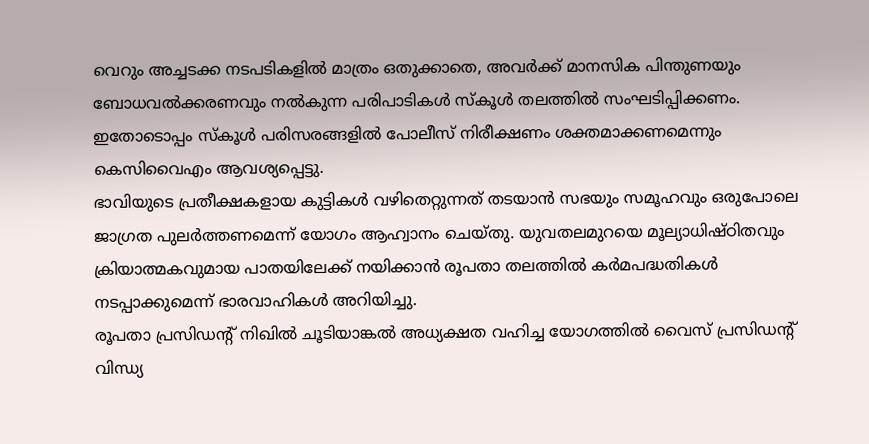വെറും അച്ചടക്ക നടപടികളിൽ മാത്രം ഒതുക്കാതെ, അവർക്ക് മാനസിക പിന്തുണയും ബോധവൽക്കരണവും നൽകുന്ന പരിപാടികൾ സ്കൂൾ തലത്തിൽ സംഘടിപ്പിക്കണം. ഇതോടൊപ്പം സ്കൂൾ പരിസരങ്ങളിൽ പോലീസ് നിരീക്ഷണം ശക്തമാക്കണമെന്നും കെസിവൈഎം ആവശ്യപ്പെട്ടു.
ഭാവിയുടെ പ്രതീക്ഷകളായ കുട്ടികൾ വഴിതെറ്റുന്നത് തടയാൻ സഭയും സമൂഹവും ഒരുപോലെ ജാഗ്രത പുലർത്തണമെന്ന് യോഗം ആഹ്വാനം ചെയ്തു. യുവതലമുറയെ മൂല്യാധിഷ്ഠിതവും ക്രിയാത്മകവുമായ പാതയിലേക്ക് നയിക്കാൻ രൂപതാ തലത്തിൽ കർമപദ്ധതികൾ നടപ്പാക്കുമെന്ന് ഭാരവാഹികൾ അറിയിച്ചു.
രൂപതാ പ്രസിഡന്റ് നിഖിൽ ചൂടിയാങ്കൽ അധ്യക്ഷത വഹിച്ച യോഗത്തിൽ വൈസ് പ്രസിഡന്റ് വിന്ധ്യ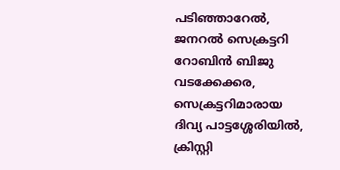പടിഞ്ഞാറേൽ, ജനറൽ സെക്രട്ടറി റോബിൻ ബിജു വടക്കേക്കര, സെക്രട്ടറിമാരായ ദിവ്യ പാട്ടശ്ശേരിയിൽ, ക്രിസ്റ്റി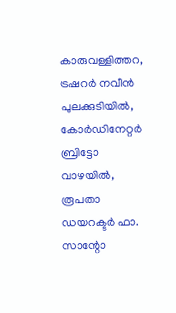കാരുവള്ളിത്തറ, ട്രഷറർ നവീൻ പുലക്കുടിയിൽ, കോർഡിനേറ്റർ ബ്രിട്ടോ വാഴയിൽ, രൂപതാ ഡയറക്ടർ ഫാ. സാന്റോ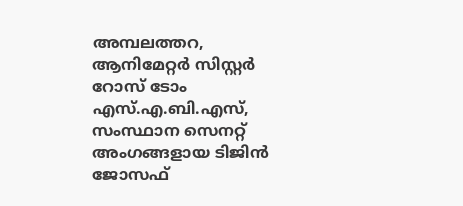അമ്പലത്തറ, ആനിമേറ്റർ സിസ്റ്റർ റോസ് ടോം എസ്.എ.ബി.എസ്, സംസ്ഥാന സെനറ്റ് അംഗങ്ങളായ ടിജിൻ ജോസഫ്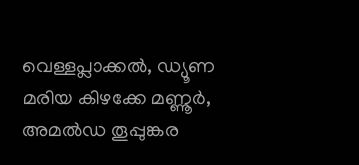വെള്ളപ്ലാക്കൽ, ഡ്യൂണ മരിയ കിഴക്കേ മണ്ണൂർ, അമൽഡ തൂപ്പുങ്കര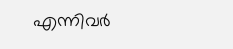എന്നിവർ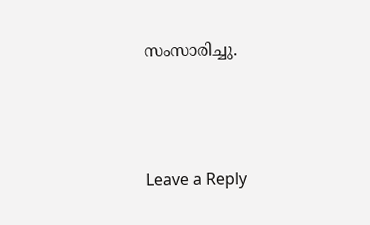സംസാരിച്ചു.





Leave a Reply